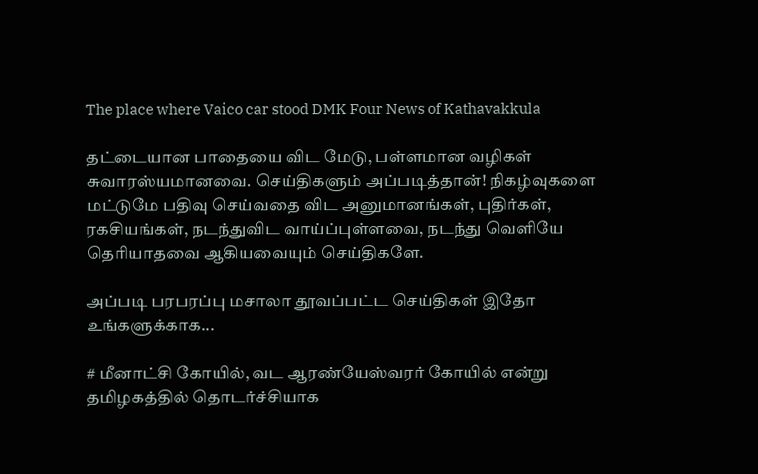The place where Vaico car stood DMK Four News of Kathavakkula

தட்டையான பாதையை விட மேடு, பள்ளமான வழிகள் சுவாரஸ்யமானவை. செய்திகளும் அப்படித்தான்! நிகழ்வுகளை மட்டுமே பதிவு செய்வதை விட அனுமானங்கள், புதிர்கள், ரகசியங்கள், நடந்துவிட வாய்ப்புள்ளவை, நடந்து வெளியே தெரியாதவை ஆகியவையும் செய்திகளே.

அப்படி பரபரப்பு மசாலா தூவப்பட்ட செய்திகள் இதோ உங்களுக்காக...

# மீனாட்சி கோயில், வட ஆரண்யேஸ்வரர் கோயில் என்று தமிழகத்தில் தொடர்ச்சியாக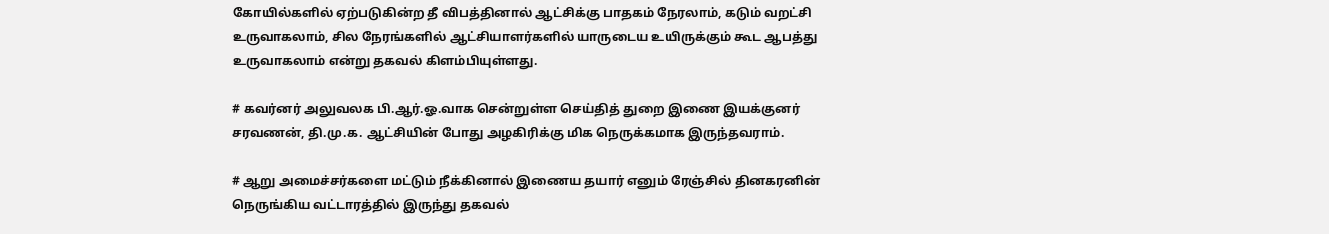கோயில்களில் ஏற்படுகின்ற தீ விபத்தினால் ஆட்சிக்கு பாதகம் நேரலாம், கடும் வறட்சி உருவாகலாம், சில நேரங்களில் ஆட்சியாளர்களில் யாருடைய உயிருக்கும் கூட ஆபத்து உருவாகலாம் என்று தகவல் கிளம்பியுள்ளது.

# கவர்னர் அலுவலக பி.ஆர்.ஓ.வாக சென்றுள்ள செய்தித் துறை இணை இயக்குனர் சரவணன், தி.மு.க. ஆட்சியின் போது அழகிரிக்கு மிக நெருக்கமாக இருந்தவராம்.

# ஆறு அமைச்சர்களை மட்டும் நீக்கினால் இணைய தயார் எனும் ரேஞ்சில் தினகரனின் நெருங்கிய வட்டாரத்தில் இருந்து தகவல்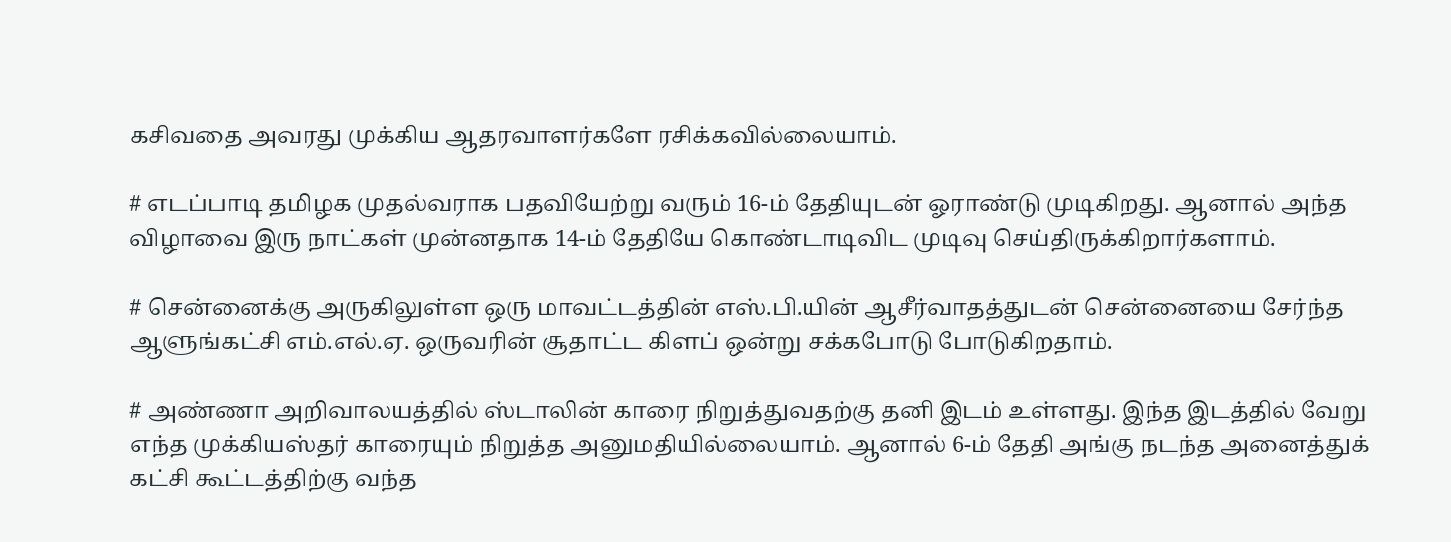கசிவதை அவரது முக்கிய ஆதரவாளர்களே ரசிக்கவில்லையாம்.

# எடப்பாடி தமிழக முதல்வராக பதவியேற்று வரும் 16-ம் தேதியுடன் ஓராண்டு முடிகிறது. ஆனால் அந்த விழாவை இரு நாட்கள் முன்னதாக 14-ம் தேதியே கொண்டாடிவிட முடிவு செய்திருக்கிறார்களாம்.

# சென்னைக்கு அருகிலுள்ள ஒரு மாவட்டத்தின் எஸ்.பி.யின் ஆசீர்வாதத்துடன் சென்னையை சேர்ந்த ஆளுங்கட்சி எம்.எல்.ஏ. ஒருவரின் சூதாட்ட கிளப் ஒன்று சக்கபோடு போடுகிறதாம்.

# அண்ணா அறிவாலயத்தில் ஸ்டாலின் காரை நிறுத்துவதற்கு தனி இடம் உள்ளது. இந்த இடத்தில் வேறு எந்த முக்கியஸ்தர் காரையும் நிறுத்த அனுமதியில்லையாம். ஆனால் 6-ம் தேதி அங்கு நடந்த அனைத்துக் கட்சி கூட்டத்திற்கு வந்த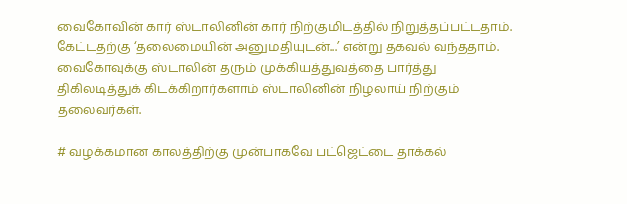வைகோவின் கார் ஸ்டாலினின் கார் நிற்குமிடத்தில் நிறுத்தப்பட்டதாம். கேட்டதற்கு ‘தலைமையின் அனுமதியுடன்...’ என்று தகவல் வந்ததாம். வைகோவுக்கு ஸ்டாலின் தரும் முக்கியத்துவத்தை பார்த்து திகிலடித்துக் கிடக்கிறார்களாம் ஸ்டாலினின் நிழலாய் நிற்கும் தலைவர்கள்.

# வழக்கமான காலத்திற்கு முன்பாகவே பட்ஜெட்டை தாக்கல்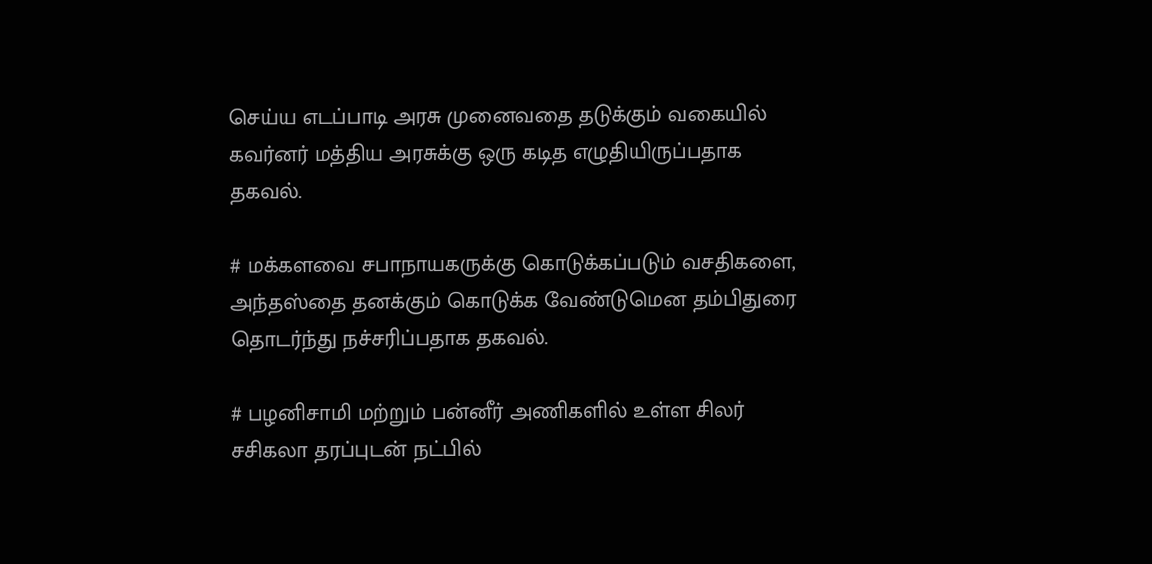செய்ய எடப்பாடி அரசு முனைவதை தடுக்கும் வகையில் கவர்னர் மத்திய அரசுக்கு ஒரு கடித எழுதியிருப்பதாக தகவல்.

# மக்களவை சபாநாயகருக்கு கொடுக்கப்படும் வசதிகளை, அந்தஸ்தை தனக்கும் கொடுக்க வேண்டுமென தம்பிதுரை தொடர்ந்து நச்சரிப்பதாக தகவல்.

# பழனிசாமி மற்றும் பன்னீர் அணிகளில் உள்ள சிலர் சசிகலா தரப்புடன் நட்பில்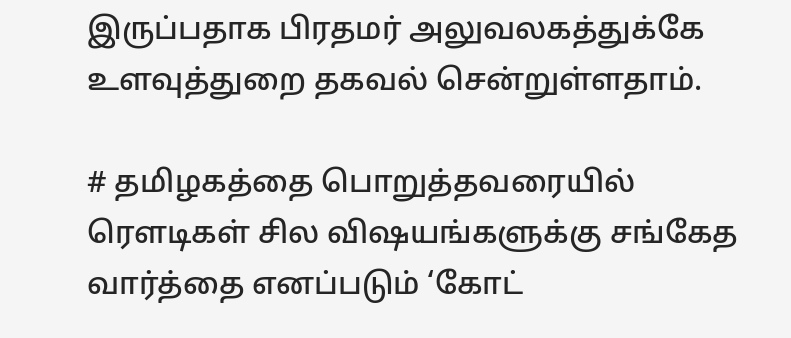இருப்பதாக பிரதமர் அலுவலகத்துக்கே உளவுத்துறை தகவல் சென்றுள்ளதாம்.

# தமிழகத்தை பொறுத்தவரையில் ரெளடிகள் சில விஷயங்களுக்கு சங்கேத வார்த்தை எனப்படும் ‘கோட்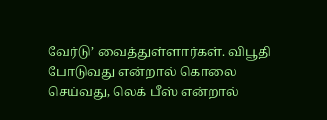வேர்டு’ வைத்துள்ளார்கள். விபூதி போடுவது என்றால் கொலை செய்வது, லெக் பீஸ் என்றால்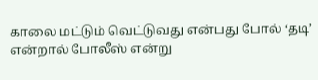காலை மட்டும் வெட்டுவது என்பது போல் ‘தடி’ என்றால் போலீஸ் என்று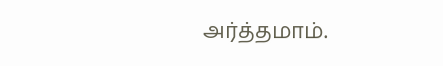அர்த்தமாம்.